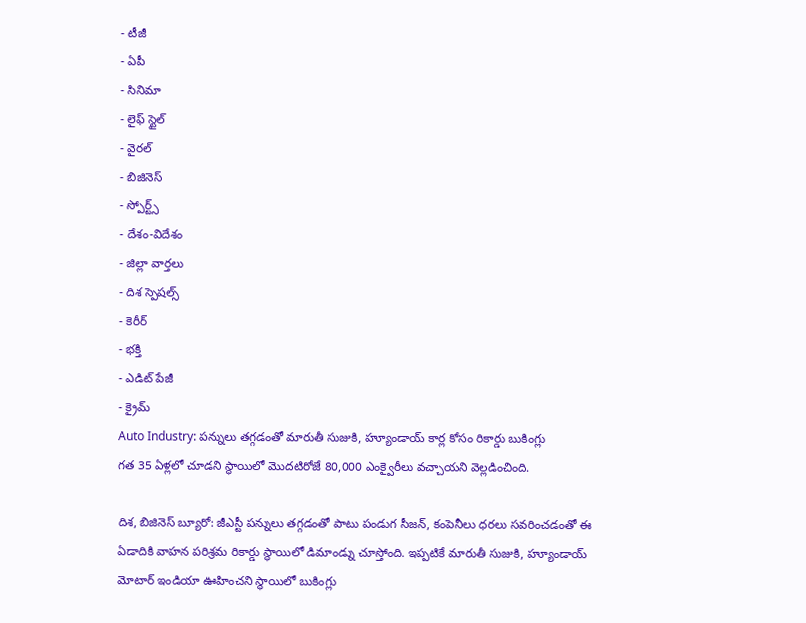- టీజీ
- ఏపీ
- సినిమా
- లైఫ్ స్టైల్
- వైరల్
- బిజినెస్
- స్పోర్ట్స్
- దేశం-విదేశం
- జిల్లా వార్తలు
- దిశ స్పెషల్స్
- కెరీర్
- భక్తి
- ఎడిట్ పేజీ
- క్రైమ్
Auto Industry: పన్నులు తగ్గడంతో మారుతీ సుజుకి, హ్యూండాయ్ కార్ల కోసం రికార్డు బుకింగ్లు
గత 35 ఏళ్లలో చూడని స్థాయిలో మొదటిరోజే 80,000 ఎంక్వైరీలు వచ్చాయని వెల్లడించింది.

దిశ, బిజినెస్ బ్యూరో: జీఎస్టీ పన్నులు తగ్గడంతో పాటు పండుగ సీజన్, కంపెనీలు ధరలు సవరించడంతో ఈ ఏడాదికి వాహన పరిశ్రమ రికార్డు స్థాయిలో డిమాండ్ను చూస్తోంది. ఇప్పటికే మారుతీ సుజుకి, హ్యూండాయ్ మోటార్ ఇండియా ఊహించని స్థాయిలో బుకింగ్లు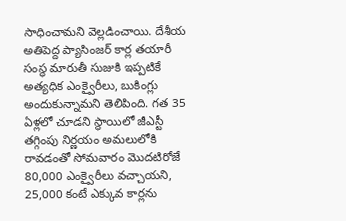సాధించామని వెల్లడించాయి. దేశీయ అతిపెద్ద ప్యాసింజర్ కార్ల తయారీ సంస్థ మారుతీ సుజుకి ఇప్పటికే అత్యధిక ఎంక్వైరీలు, బుకింగ్లు అందుకున్నామని తెలిపింది. గత 35 ఏళ్లలో చూడని స్థాయిలో జీఎస్టీ తగ్గింపు నిర్ణయం అమలులోకి రావడంతో సోమవారం మొదటిరోజే 80,000 ఎంక్వైరీలు వచ్చాయని, 25,000 కంటే ఎక్కువ కార్లను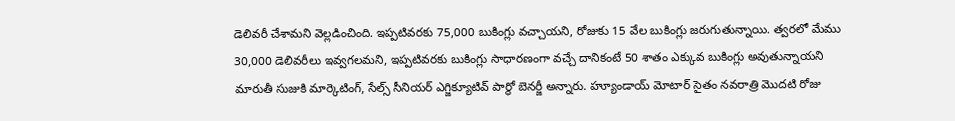డెలివరీ చేశామని వెల్లడించింది. ఇప్పటివరకు 75,000 బుకింగ్లు వచ్చాయని, రోజుకు 15 వేల బుకింగ్లు జరుగుతున్నాయి. త్వరలో మేము 30,000 డెలివరీలు ఇవ్వగలమని, ఇప్పటివరకు బుకింగ్లు సాధారణంగా వచ్చే దానికంటే 50 శాతం ఎక్కువ బుకింగ్లు అవుతున్నాయని మారుతీ సుజుకి మార్కెటింగ్, సేల్స్ సీనియర్ ఎగ్జిక్యూటివ్ పార్థో బెనర్జీ అన్నారు. హ్యూండాయ్ మోటార్ సైతం నవరాత్రి మొదటి రోజు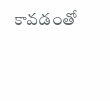కావడంతో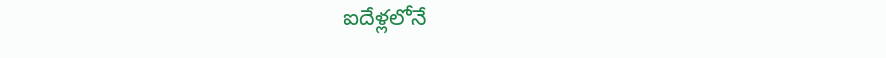ఐదేళ్లలోనే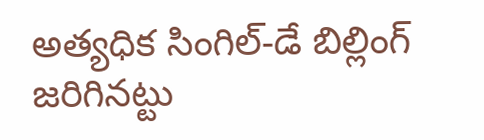అత్యధిక సింగిల్-డే బిల్లింగ్ జరిగినట్టు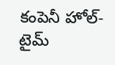కంపెనీ హోల్-టైమ్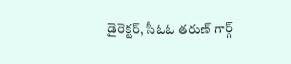డైరెక్టర్, సీఓఓ తరుణ్ గార్గ్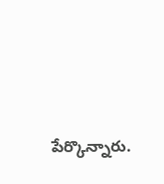పేర్కొన్నారు.